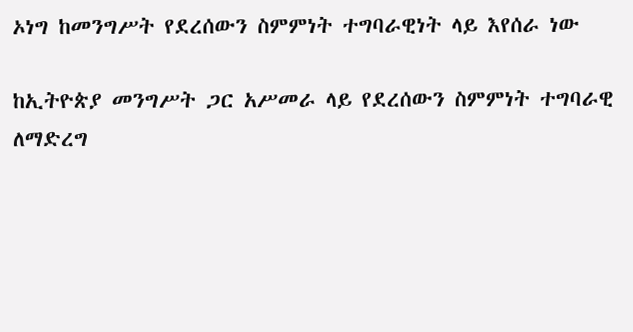ኦነግ ከመንግሥት የደረሰውን ስምምነት ተግባራዊነት ላይ እየሰራ ነው

ከኢትዮጵያ መንግሥት ጋር አሥመራ ላይ የደረሰውን ስምምነት ተግባራዊ ለማድረግ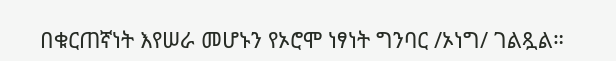በቁርጠኛነት እየሠራ መሆኑን የኦሮሞ ነፃነት ግንባር /ኦነግ/ ገልጿል።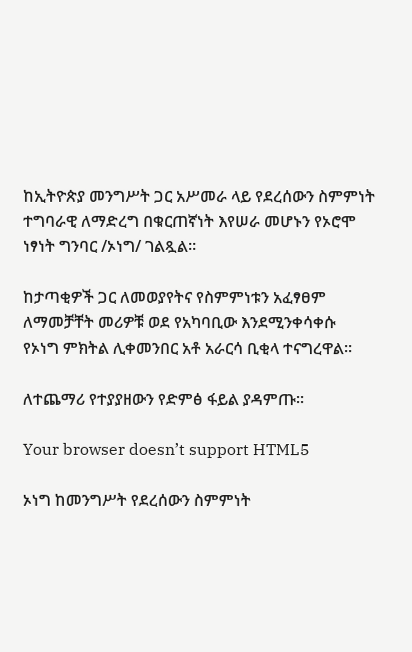ከኢትዮጵያ መንግሥት ጋር አሥመራ ላይ የደረሰውን ስምምነት ተግባራዊ ለማድረግ በቁርጠኛነት እየሠራ መሆኑን የኦሮሞ ነፃነት ግንባር /ኦነግ/ ገልጿል።

ከታጣቂዎች ጋር ለመወያየትና የስምምነቱን አፈፃፀም ለማመቻቸት መሪዎቹ ወደ የአካባቢው እንደሚንቀሳቀሱ የኦነግ ምክትል ሊቀመንበር አቶ አራርሳ ቢቂላ ተናግረዋል።

ለተጨማሪ የተያያዘውን የድምፅ ፋይል ያዳምጡ።

Your browser doesn’t support HTML5

ኦነግ ከመንግሥት የደረሰውን ስምምነት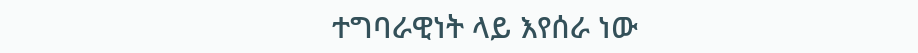ተግባራዊነት ላይ እየሰራ ነው